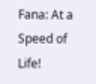Fana: At a Speed of Life!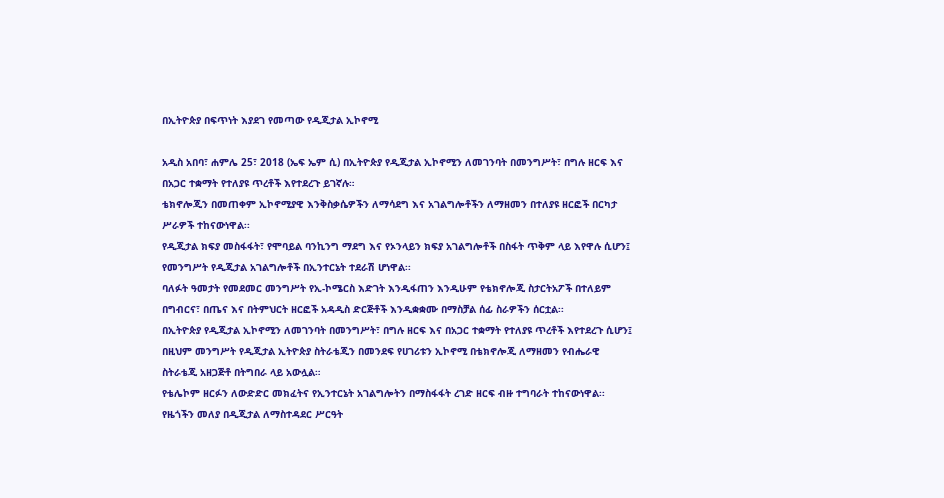በኢትዮጵያ በፍጥነት እያደገ የመጣው የዲጂታል ኢኮኖሚ

አዲስ አበባ፣ ሐምሌ 25፣ 2018 (ኤፍ ኤም ሲ) በኢትዮጵያ የዲጂታል ኢኮኖሚን ለመገንባት በመንግሥት፣ በግሉ ዘርፍ እና በአጋር ተቋማት የተለያዩ ጥረቶች እየተደረጉ ይገኛሉ።
ቴክኖሎጂን በመጠቀም ኢኮኖሚያዊ እንቅስቃሴዎችን ለማሳደግ እና አገልግሎቶችን ለማዘመን በተለያዩ ዘርፎች በርካታ ሥራዎች ተከናውነዋል፡፡
የዲጂታል ክፍያ መስፋፋት፣ የሞባይል ባንኪንግ ማደግ እና የኦንላይን ክፍያ አገልግሎቶች በስፋት ጥቅም ላይ እየዋሉ ሲሆን፤ የመንግሥት የዲጂታል አገልግሎቶች በኢንተርኔት ተደራሽ ሆነዋል፡፡
ባለፉት ዓመታት የመደመር መንግሥት የኢ-ኮሜርስ እድገት እንዲፋጠን እንዲሁም የቴክኖሎጂ ስታርትአፖች በተለይም በግብርና፣ በጤና እና በትምህርት ዘርፎች አዳዲስ ድርጅቶች እንዲቋቋሙ በማስቻል ሰፊ ስራዎችን ሰርቷል፡፡
በኢትዮጵያ የዲጂታል ኢኮኖሚን ለመገንባት በመንግሥት፣ በግሉ ዘርፍ እና በአጋር ተቋማት የተለያዩ ጥረቶች እየተደረጉ ሲሆን፤ በዚህም መንግሥት የዲጂታል ኢትዮጵያ ስትራቴጂን በመንደፍ የሀገሪቱን ኢኮኖሚ በቴክኖሎጂ ለማዘመን የብሔራዊ ስትራቴጂ አዘጋጅቶ በትግበራ ላይ አውሏል።
የቴሌኮም ዘርፉን ለውድድር መክፈትና የኢንተርኔት አገልግሎትን በማስፋፋት ረገድ ዘርፍ ብዙ ተግባራት ተከናውነዋል፡፡
የዜጎችን መለያ በዲጂታል ለማስተዳደር ሥርዓት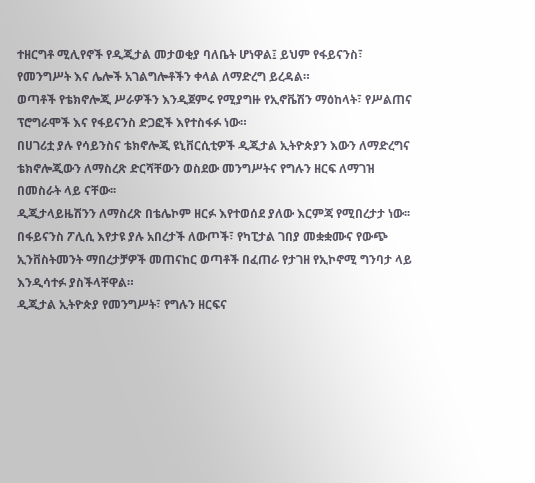ተዘርግቶ ሚሊየኖች የዲጂታል መታወቂያ ባለቤት ሆነዋል፤ ይህም የፋይናንስ፣ የመንግሥት እና ሌሎች አገልግሎቶችን ቀላል ለማድረግ ይረዳል።
ወጣቶች የቴክኖሎጂ ሥራዎችን እንዲጀምሩ የሚያግዙ የኢኖቬሽን ማዕከላት፣ የሥልጠና ፕሮግራሞች እና የፋይናንስ ድጋፎች እየተስፋፉ ነው።
በሀገሪቷ ያሉ የሳይንስና ቴክኖሎጂ ዩኒቨርሲቲዎች ዲጂታል ኢትዮጵያን እውን ለማድረግና ቴክኖሎጂውን ለማስረጽ ድርሻቸውን ወስደው መንግሥትና የግሉን ዘርፍ ለማገዝ በመስራት ላይ ናቸው፡፡
ዲጂታላይዜሽንን ለማስረጽ በቴሌኮም ዘርፉ እየተወሰደ ያለው እርምጃ የሚበረታታ ነው፡፡
በፋይናንስ ፖሊሲ እየታዩ ያሉ አበረታች ለውጦች፣ የካፒታል ገበያ መቋቋሙና የውጭ ኢንቨስትመንት ማበረታቻዎች መጠናከር ወጣቶች በፈጠራ የታገዘ የኢኮኖሚ ግንባታ ላይ እንዲሳተፉ ያስችላቸዋል።
ዲጂታል ኢትዮጵያ የመንግሥት፣ የግሉን ዘርፍና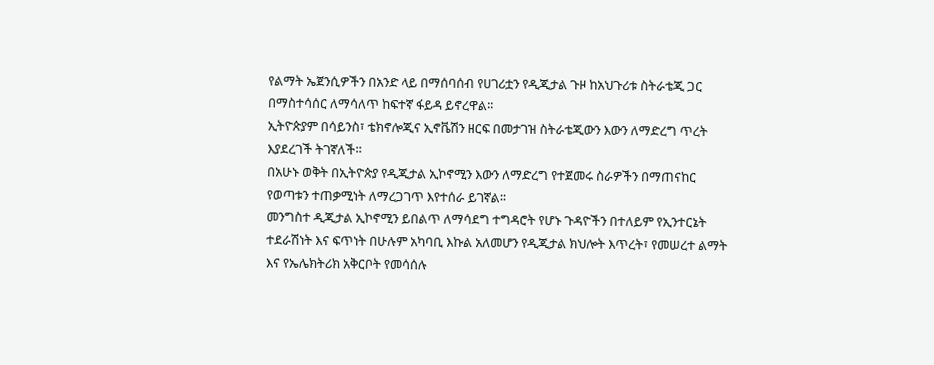የልማት ኤጀንሲዎችን በአንድ ላይ በማሰባሰብ የሀገሪቷን የዲጂታል ጉዞ ከአህጉሪቱ ስትራቴጂ ጋር በማስተሳሰር ለማሳለጥ ከፍተኛ ፋይዳ ይኖረዋል፡፡
ኢትዮጵያም በሳይንስ፣ ቴክኖሎጂና ኢኖቬሽን ዘርፍ በመታገዝ ስትራቴጂውን እውን ለማድረግ ጥረት እያደረገች ትገኛለች።
በአሁኑ ወቅት በኢትዮጵያ የዲጂታል ኢኮኖሚን እውን ለማድረግ የተጀመሩ ስራዎችን በማጠናከር የወጣቱን ተጠቃሚነት ለማረጋገጥ እየተሰራ ይገኛል፡፡
መንግስተ ዲጂታል ኢኮኖሚን ይበልጥ ለማሳደግ ተግዳሮት የሆኑ ጉዳዮችን በተለይም የኢንተርኔት ተደራሽነት እና ፍጥነት በሁሉም አካባቢ እኩል አለመሆን የዲጂታል ክህሎት እጥረት፣ የመሠረተ ልማት እና የኤሌክትሪክ አቅርቦት የመሳሰሉ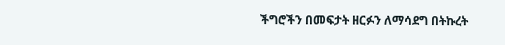ችግሮችን በመፍታት ዘርፉን ለማሳደግ በትኩረት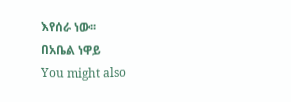እየሰራ ነው፡፡
በአቤል ነዋይ
You might also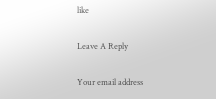like

Leave A Reply

Your email address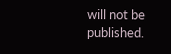will not be published.